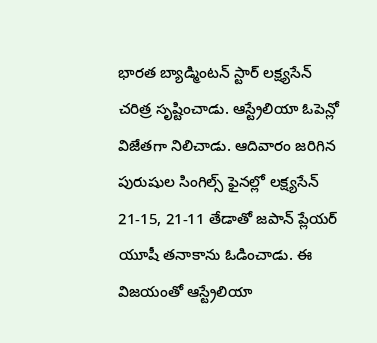భారత బ్యాడ్మింటన్ స్టార్ లక్ష్యసేన్ చరిత్ర సృష్టించాడు. ఆస్ట్రేలియా ఓపెన్లో విజేతగా నిలిచాడు. ఆదివారం జరిగిన పురుషుల సింగిల్స్ ఫైనల్లో లక్ష్యసేన్ 21-15, 21-11 తేడాతో జపాన్ ప్లేయర్ యూషీ తనాకాను ఓడించాడు. ఈ విజయంతో ఆస్ట్రేలియా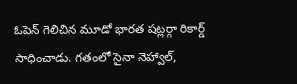ఓపెన్ గెలిచిన మూడో భారత షట్లర్గా రికార్డ్ సాధించాడు. గతంలో సైనా నెహ్వాల్,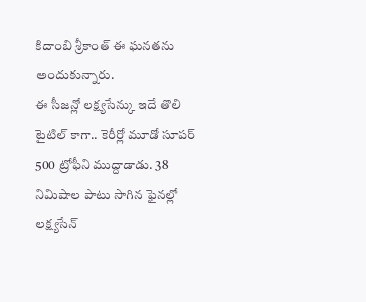కిదాంబి శ్రీకాంత్ ఈ ఘనతను అందుకున్నారు.
ఈ సీజన్లో లక్ష్యసేన్కు ఇదే తొలి టైటిల్ కాగా.. కెరీర్లో మూడో సూపర్ 500 ట్రోఫీని ముద్దాడాడు. 38 నిమిషాల పాటు సాగిన ఫైనల్లో లక్ష్యసేన్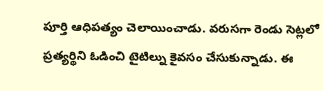పూర్తి ఆధిపత్యం చెలాయించాడు. వరుసగా రెండు సెట్లలో ప్రత్యర్థిని ఓడించి టైటిల్ను కైవసం చేసుకున్నాడు. ఈ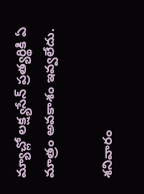మ్యాచ్లో లక్ష్యసేన్ ప్రత్యర్థికి ఏ మాత్రం అవకాశం ఇవ్వలేదు.

శనివారం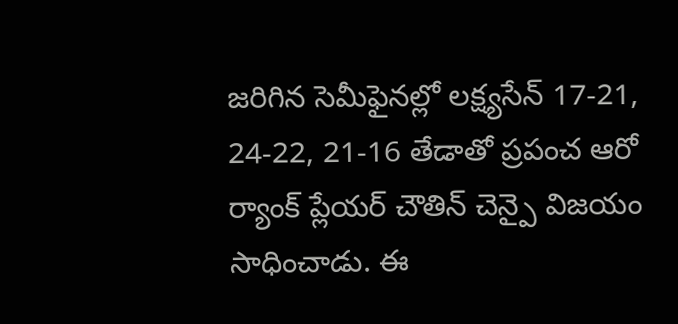జరిగిన సెమీఫైనల్లో లక్ష్యసేన్ 17-21, 24-22, 21-16 తేడాతో ప్రపంచ ఆరో ర్యాంక్ ప్లేయర్ చౌతిన్ చెన్పై విజయం సాధించాడు. ఈ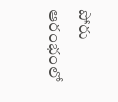పోరు ఆరంభంలో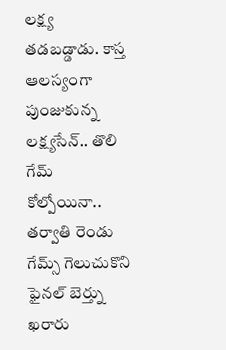లక్ష్య తడబడ్డాడు. కాస్త ఆలస్యంగా పుంజుకున్న లక్ష్యసేన్.. తొలి గేమ్ కోల్పోయినా.. తర్వాతి రెండు గేమ్స్ గెలుచుకొని ఫైనల్ బెర్త్ను ఖరారు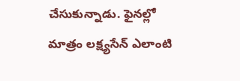చేసుకున్నాడు. ఫైనల్లో మాత్రం లక్ష్యసేన్ ఎలాంటి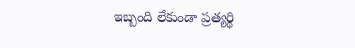ఇబ్బంది లేకుండా ప్రత్యర్థి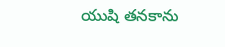యుషి తనకాను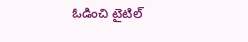ఓడించి టైటిల్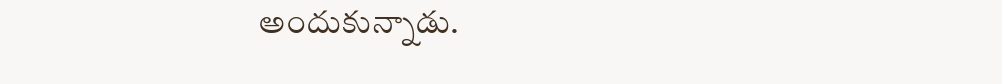అందుకున్నాడు.